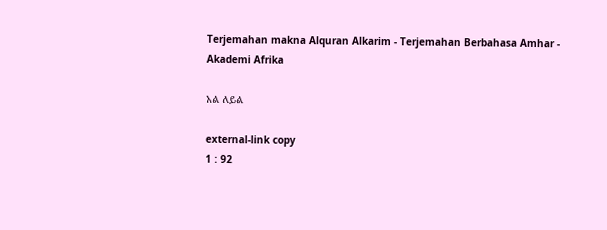Terjemahan makna Alquran Alkarim - Terjemahan Berbahasa Amhar - Akademi Afrika

አል ለይል

external-link copy
1 : 92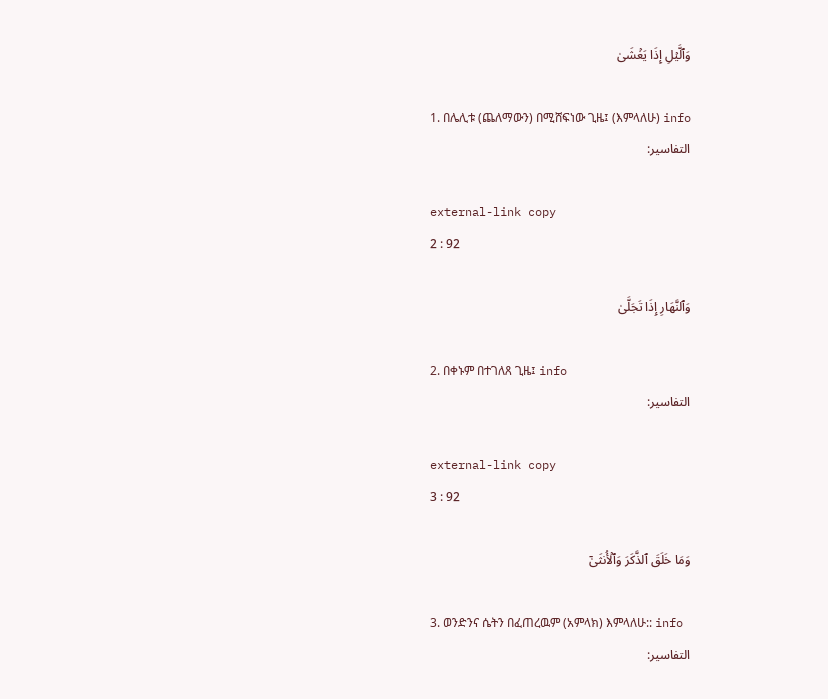وَٱلَّيۡلِ إِذَا يَغۡشَىٰ

1. በሌሊቱ (ጨለማውን) በሚሸፍነው ጊዜ፤ (እምላለሁ) info
التفاسير:

external-link copy
2 : 92

وَٱلنَّهَارِ إِذَا تَجَلَّىٰ

2. በቀኑም በተገለጸ ጊዜ፤ info
التفاسير:

external-link copy
3 : 92

وَمَا خَلَقَ ٱلذَّكَرَ وَٱلۡأُنثَىٰٓ

3. ወንድንና ሴትን በፈጠረዉም (አምላክ) እምላለሁ:: info
التفاسير: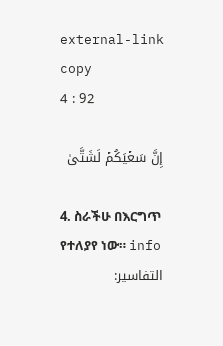external-link copy
4 : 92

إِنَّ سَعۡيَكُمۡ لَشَتَّىٰ

4. ስራችሁ በእርግጥ የተለያየ ነው። info
التفاسير: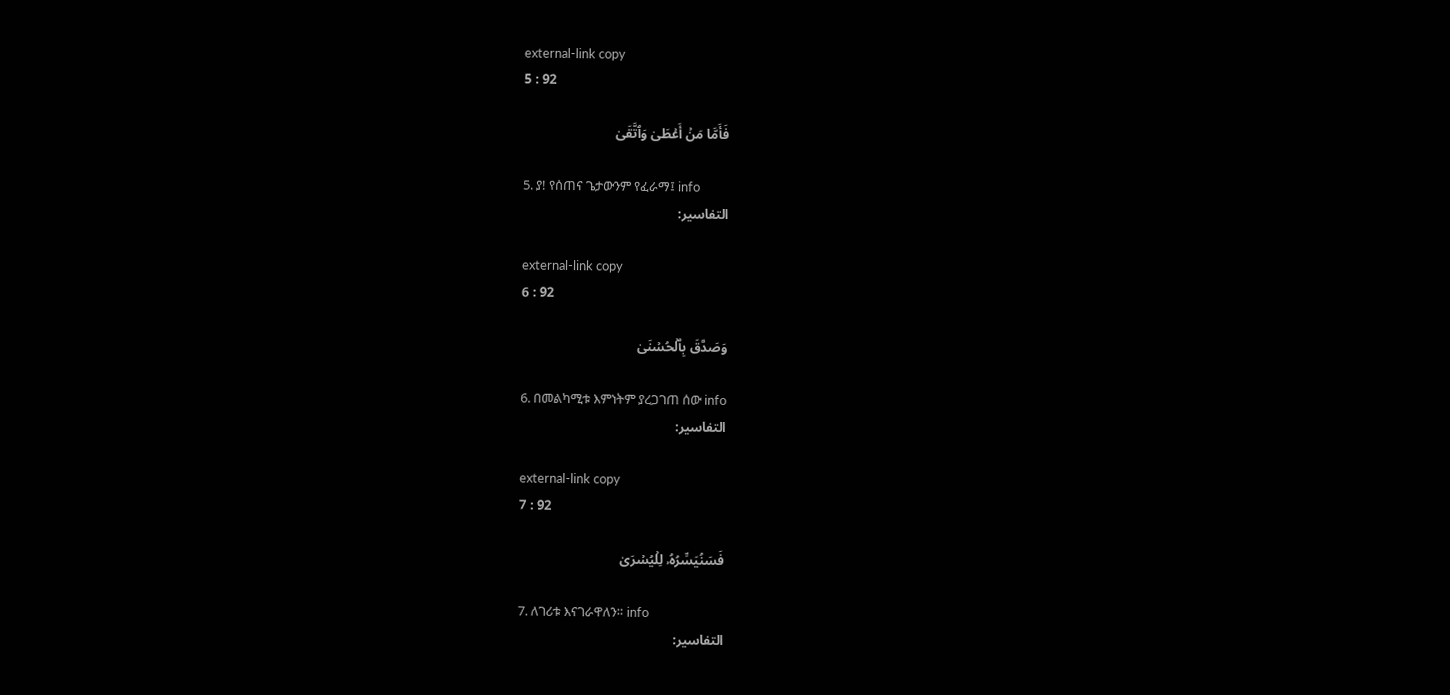external-link copy
5 : 92

فَأَمَّا مَنۡ أَعۡطَىٰ وَٱتَّقَىٰ

5. ያ! የሰጠና ጌታውንም የፈራማ፤ info
التفاسير:

external-link copy
6 : 92

وَصَدَّقَ بِٱلۡحُسۡنَىٰ

6. በመልካሚቱ እምነትም ያረጋገጠ ሰው info
التفاسير:

external-link copy
7 : 92

فَسَنُيَسِّرُهُۥ لِلۡيُسۡرَىٰ

7. ለገሪቱ እናገራዋለን። info
التفاسير: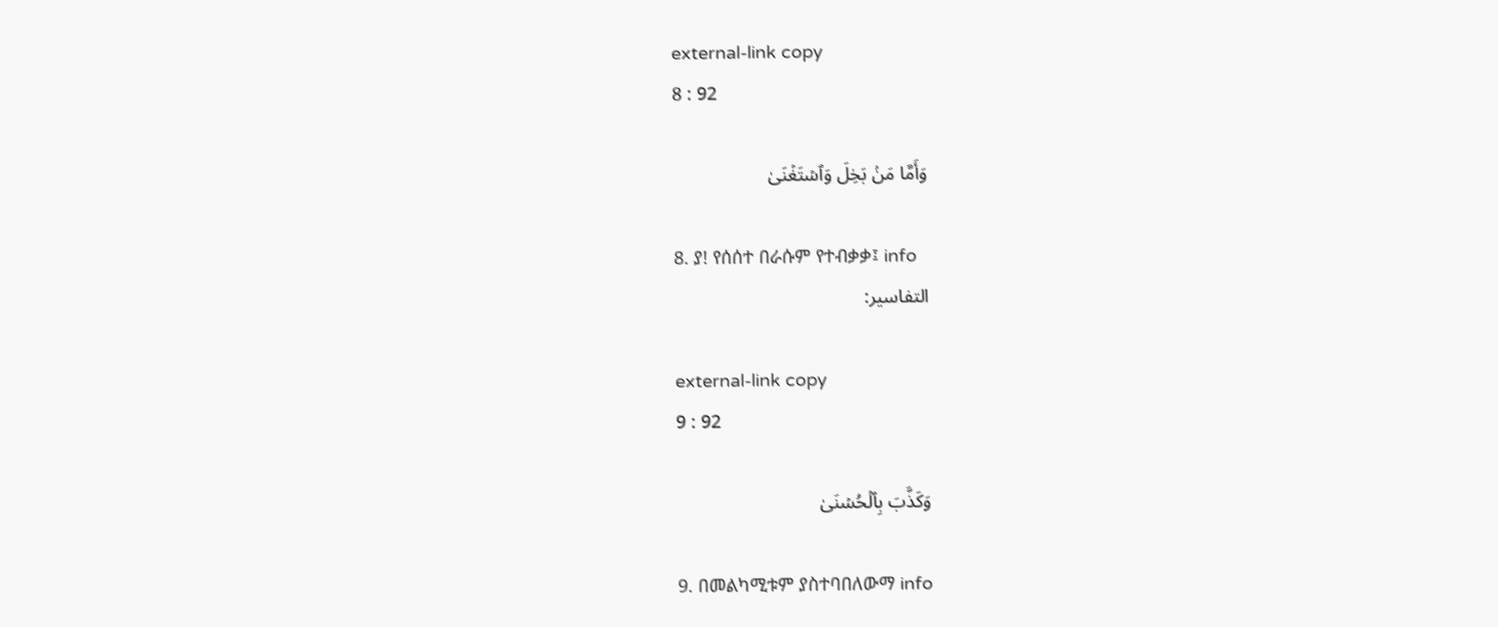external-link copy
8 : 92

وَأَمَّا مَنۢ بَخِلَ وَٱسۡتَغۡنَىٰ

8. ያ! የሰሰተ በራሱም የተብቃቃ፤ info
التفاسير:

external-link copy
9 : 92

وَكَذَّبَ بِٱلۡحُسۡنَىٰ

9. በመልካሚቱም ያስተባበለውማ info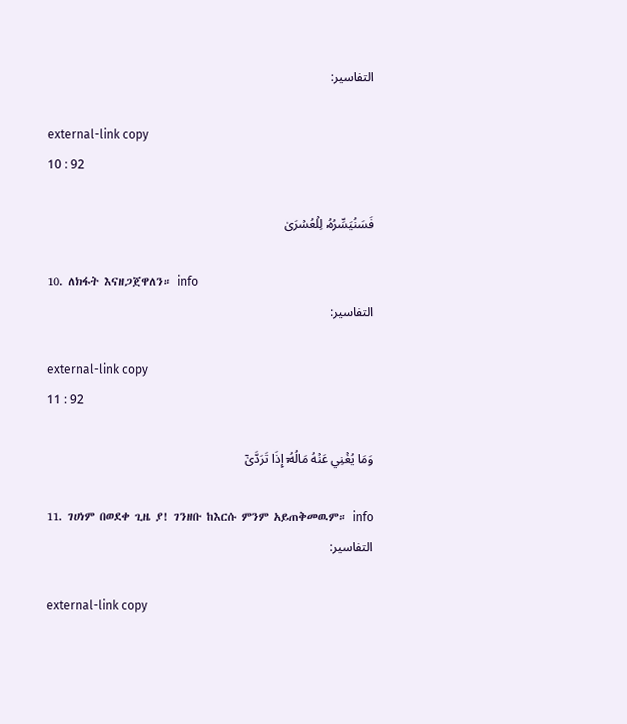التفاسير:

external-link copy
10 : 92

فَسَنُيَسِّرُهُۥ لِلۡعُسۡرَىٰ

10. ለክፋት እናዘጋጀዋለን። info
التفاسير:

external-link copy
11 : 92

وَمَا يُغۡنِي عَنۡهُ مَالُهُۥٓ إِذَا تَرَدَّىٰٓ

11. ገሀነም በወደቀ ጊዜ ያ! ገንዘቡ ከእርሱ ምንም አይጠቅመዉም። info
التفاسير:

external-link copy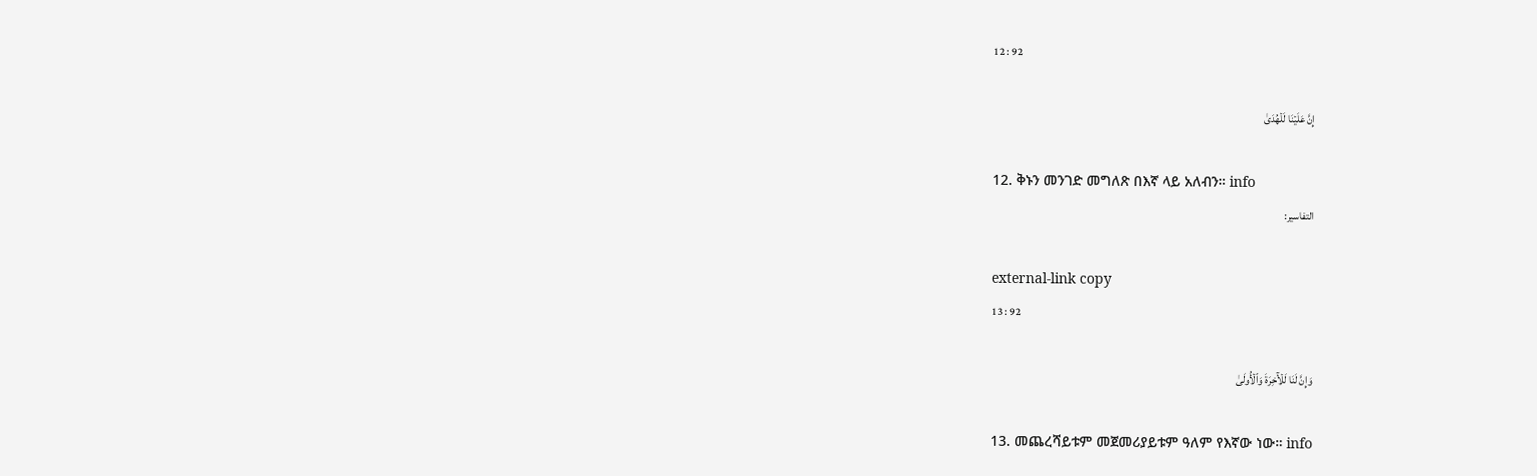12 : 92

إِنَّ عَلَيۡنَا لَلۡهُدَىٰ

12. ቅኑን መንገድ መግለጽ በእኛ ላይ አለብን። info
التفاسير:

external-link copy
13 : 92

وَإِنَّ لَنَا لَلۡأٓخِرَةَ وَٱلۡأُولَىٰ

13. መጨረሻይቱም መጀመሪያይቱም ዓለም የእኛው ነው። info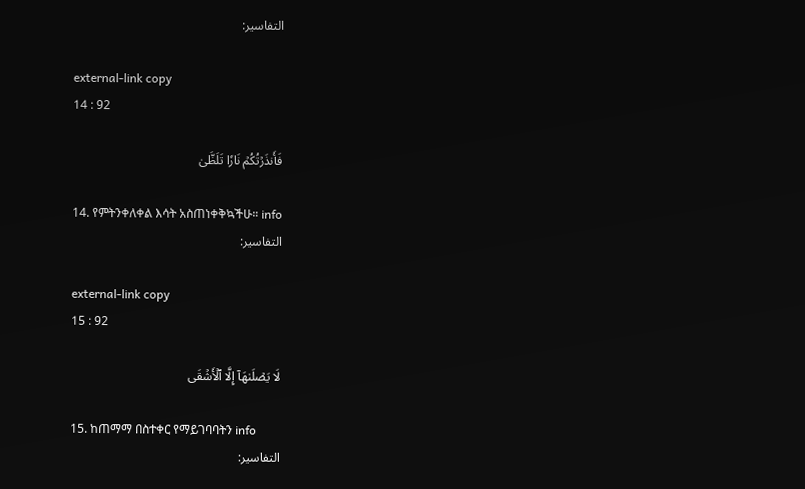التفاسير:

external-link copy
14 : 92

فَأَنذَرۡتُكُمۡ نَارٗا تَلَظَّىٰ

14. የምትንቀለቀል እሳት አስጠነቀቅኳችሁ። info
التفاسير:

external-link copy
15 : 92

لَا يَصۡلَىٰهَآ إِلَّا ٱلۡأَشۡقَى

15. ከጠማማ በስተቀር የማይገባባትን info
التفاسير: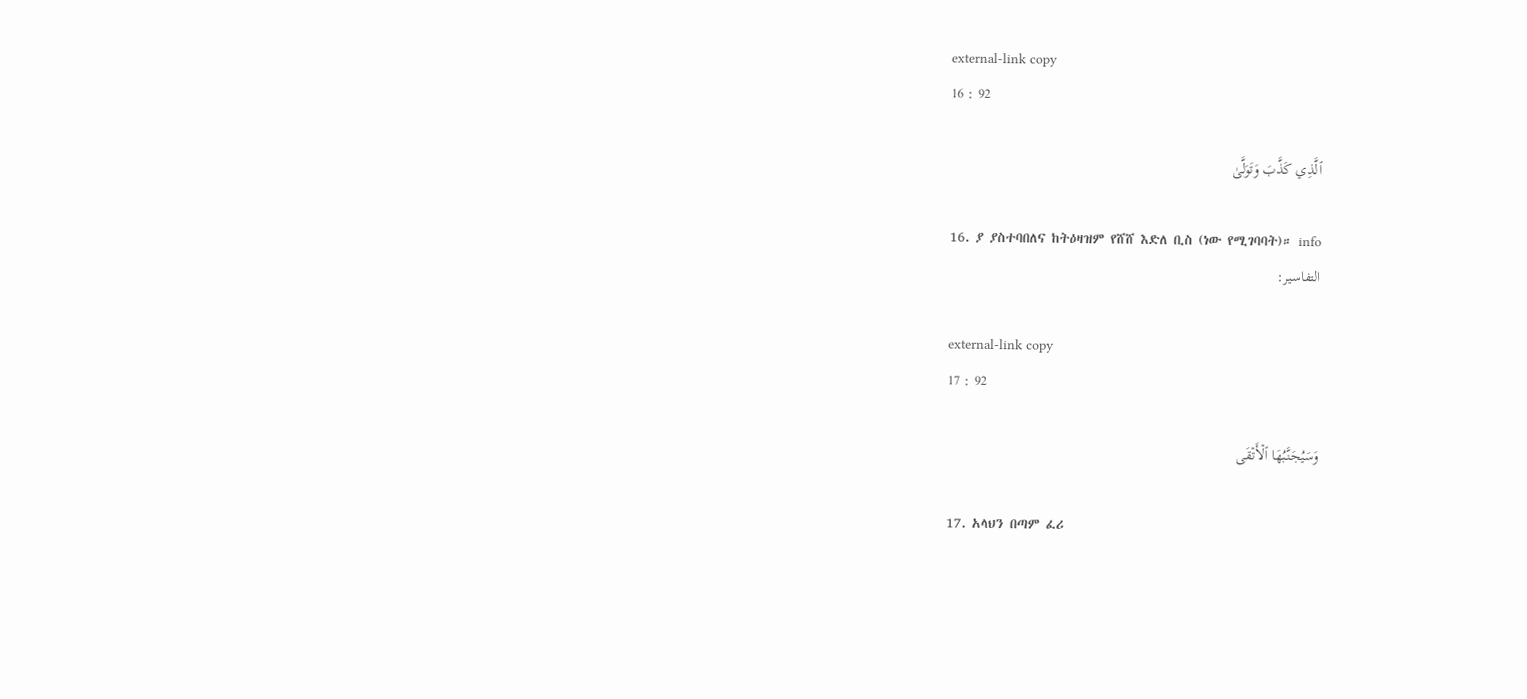external-link copy
16 : 92

ٱلَّذِي كَذَّبَ وَتَوَلَّىٰ

16. ያ ያስተባበለና ከትዕዛዝም የሸሸ እድለ ቢስ (ነው የሚገባባት)። info
التفاسير:

external-link copy
17 : 92

وَسَيُجَنَّبُهَا ٱلۡأَتۡقَى

17. አላህን በጣም ፈሪ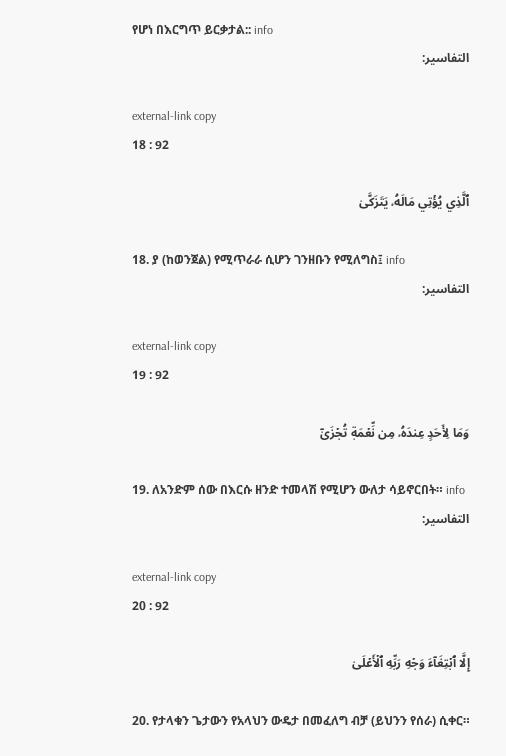የሆነ በእርግጥ ይርቃታል:: info
التفاسير:

external-link copy
18 : 92

ٱلَّذِي يُؤۡتِي مَالَهُۥ يَتَزَكَّىٰ

18. ያ (ከወንጀል) የሚጥራራ ሲሆን ገንዘቡን የሚለግስ፤ info
التفاسير:

external-link copy
19 : 92

وَمَا لِأَحَدٍ عِندَهُۥ مِن نِّعۡمَةٖ تُجۡزَىٰٓ

19. ለአንድም ሰው በእርሱ ዘንድ ተመላሽ የሚሆን ውለታ ሳይኖርበት። info
التفاسير:

external-link copy
20 : 92

إِلَّا ٱبۡتِغَآءَ وَجۡهِ رَبِّهِ ٱلۡأَعۡلَىٰ

20. የታላቁን ጌታውን የአላህን ውዴታ በመፈለግ ብቻ (ይህንን የሰራ) ሲቀር።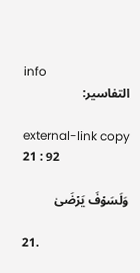info
التفاسير:

external-link copy
21 : 92

وَلَسَوۡفَ يَرۡضَىٰ

21.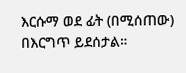እርሱማ ወደ ፊት (በሚሰጠው) በእርግጥ ይደሰታል።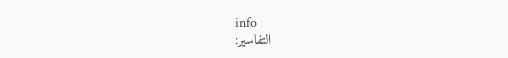info
التفاسير: